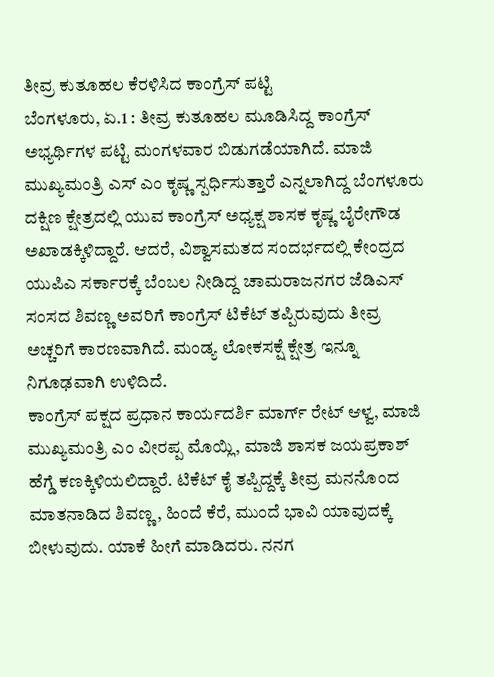ತೀವ್ರ ಕುತೂಹಲ ಕೆರಳಿಸಿದ ಕಾಂಗ್ರೆಸ್ ಪಟ್ಟಿ
ಬೆಂಗಳೂರು, ಏ.1 : ತೀವ್ರ ಕುತೂಹಲ ಮೂಡಿಸಿದ್ದ ಕಾಂಗ್ರೆಸ್ ಅಭ್ಯರ್ಥಿಗಳ ಪಟ್ಟಿ ಮಂಗಳವಾರ ಬಿಡುಗಡೆಯಾಗಿದೆ. ಮಾಜಿ ಮುಖ್ಯಮಂತ್ರಿ ಎಸ್ ಎಂ ಕೃಷ್ಣ ಸ್ಪರ್ಧಿಸುತ್ತಾರೆ ಎನ್ನಲಾಗಿದ್ದ ಬೆಂಗಳೂರು ದಕ್ಷಿಣ ಕ್ಷೇತ್ರದಲ್ಲಿ ಯುವ ಕಾಂಗ್ರೆಸ್ ಅಧ್ಯಕ್ಷ ಶಾಸಕ ಕೃಷ್ಣ ಬೈರೇಗೌಡ ಅಖಾಡಕ್ಕಿಳಿದ್ದಾರೆ. ಆದರೆ, ವಿಶ್ವಾಸಮತದ ಸಂದರ್ಭದಲ್ಲಿ ಕೇಂದ್ರದ ಯುಪಿಎ ಸರ್ಕಾರಕ್ಕೆ ಬೆಂಬಲ ನೀಡಿದ್ದ ಚಾಮರಾಜನಗರ ಜೆಡಿಎಸ್ ಸಂಸದ ಶಿವಣ್ಣ ಅವರಿಗೆ ಕಾಂಗ್ರೆಸ್ ಟಿಕೆಟ್ ತಪ್ಪಿರುವುದು ತೀವ್ರ ಅಚ್ಚರಿಗೆ ಕಾರಣವಾಗಿದೆ. ಮಂಡ್ಯ ಲೋಕಸಕ್ಷೆ ಕ್ಷೇತ್ರ ಇನ್ನೂ ನಿಗೂಢವಾಗಿ ಉಳಿದಿದೆ.
ಕಾಂಗ್ರೆಸ್ ಪಕ್ಷದ ಪ್ರಧಾನ ಕಾರ್ಯದರ್ಶಿ ಮಾರ್ಗ್ ರೇಟ್ ಆಳ್ವ, ಮಾಜಿ ಮುಖ್ಯಮಂತ್ರಿ ಎಂ ವೀರಪ್ಪ ಮೊಯ್ಲಿ, ಮಾಜಿ ಶಾಸಕ ಜಯಪ್ರಕಾಶ್ ಹೆಗ್ಡೆ ಕಣಕ್ಕಿಳಿಯಲಿದ್ದಾರೆ. ಟಿಕೆಟ್ ಕೈ ತಪ್ಪಿದ್ದಕ್ಕೆ ತೀವ್ರ ಮನನೊಂದ ಮಾತನಾಡಿದ ಶಿವಣ್ಣ, ಹಿಂದೆ ಕೆರೆ, ಮುಂದೆ ಭಾವಿ ಯಾವುದಕ್ಕೆ ಬೀಳುವುದು. ಯಾಕೆ ಹೀಗೆ ಮಾಡಿದರು. ನನಗ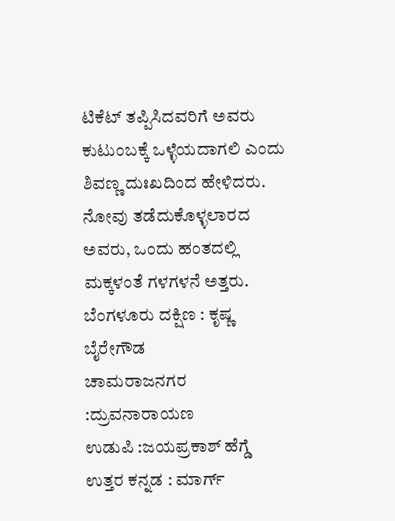ಟಿಕೆಟ್ ತಪ್ಪಿಸಿದವರಿಗೆ ಅವರು ಕುಟುಂಬಕ್ಕೆ ಒಳ್ಳೆಯದಾಗಲಿ ಎಂದು ಶಿವಣ್ಣ ದುಃಖದಿಂದ ಹೇಳಿದರು. ನೋವು ತಡೆದುಕೊಳ್ಳಲಾರದ ಅವರು, ಒಂದು ಹಂತದಲ್ಲಿ ಮಕ್ಕಳಂತೆ ಗಳಗಳನೆ ಅತ್ತರು.
ಬೆಂಗಳೂರು ದಕ್ಷಿಣ : ಕೃಷ್ಣ ಬೈರೇಗೌಡ
ಚಾಮರಾಜನಗರ :ದ್ರುವನಾರಾಯಣ
ಉಡುಪಿ :ಜಯಪ್ರಕಾಶ್ ಹೆಗ್ಡೆ
ಉತ್ತರ ಕನ್ನಡ : ಮಾರ್ಗ್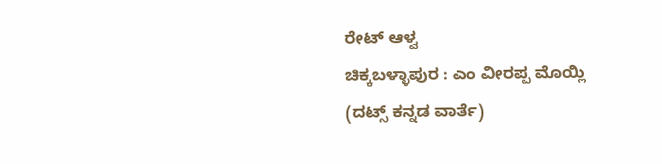ರೇಟ್ ಆಳ್ವ
ಚಿಕ್ಕಬಳ್ಳಾಪುರ : ಎಂ ವೀರಪ್ಪ ಮೊಯ್ಲಿ
(ದಟ್ಸ್ ಕನ್ನಡ ವಾರ್ತೆ)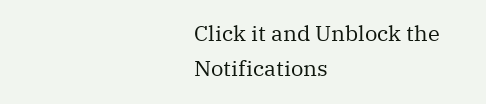Click it and Unblock the Notifications